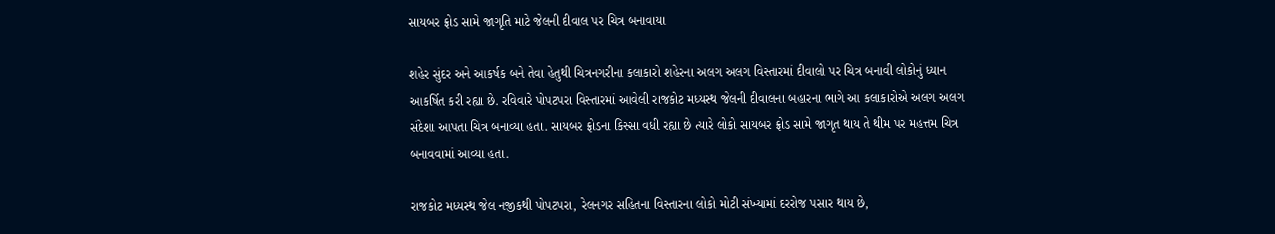સાયબર ફ્રોડ સામે જાગૃતિ માટે જેલની દીવાલ પર ચિત્ર બનાવાયા

શહેર સુંદર અને આકર્ષક બને તેવા હેતુથી ચિત્રનગરીના કલાકારો શહેરના અલગ અલગ વિસ્તારમાં દીવાલો પર ચિત્ર બનાવી લોકોનું ધ્યાન આકર્ષિત કરી રહ્યા છે. રવિવારે પોપટપરા વિસ્તારમાં આવેલી રાજકોટ મધ્યસ્થ જેલની દીવાલના બહારના ભાગે આ કલાકારોએ અલગ અલગ સંદેશા આપતા ચિત્ર બનાવ્યા હતા. સાયબર ફ્રોડના કિસ્સા વધી રહ્યા છે ત્યારે લોકો સાયબર ફ્રોડ સામે જાગૃત થાય તે થીમ પર મહત્તમ ચિત્ર બનાવવામાં આવ્યા હતા.

રાજકોટ મધ્યસ્થ જેલ નજીકથી પોપટપરા, રેલનગર સહિતના વિસ્તારના લોકો મોટી સંખ્યામાં દરરોજ પસાર થાય છે,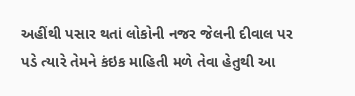અહીંથી પસાર થતાં લોકોની નજર જેલની દીવાલ પર પડે ત્યારે તેમને કંઇક માહિતી મળે તેવા હેતુથી આ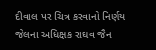દીવાલ પર ચિત્ર કરવાનો નિર્ણય જેલના અધિક્ષક રાઘવ જૈન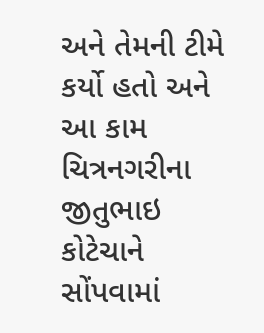અને તેમની ટીમે કર્યો હતો અને આ કામ ચિત્રનગરીના જીતુભાઇ કોટેચાને સોંપવામાં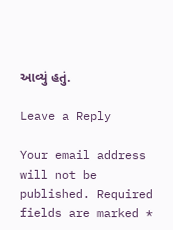આવ્યું હતું.

Leave a Reply

Your email address will not be published. Required fields are marked *